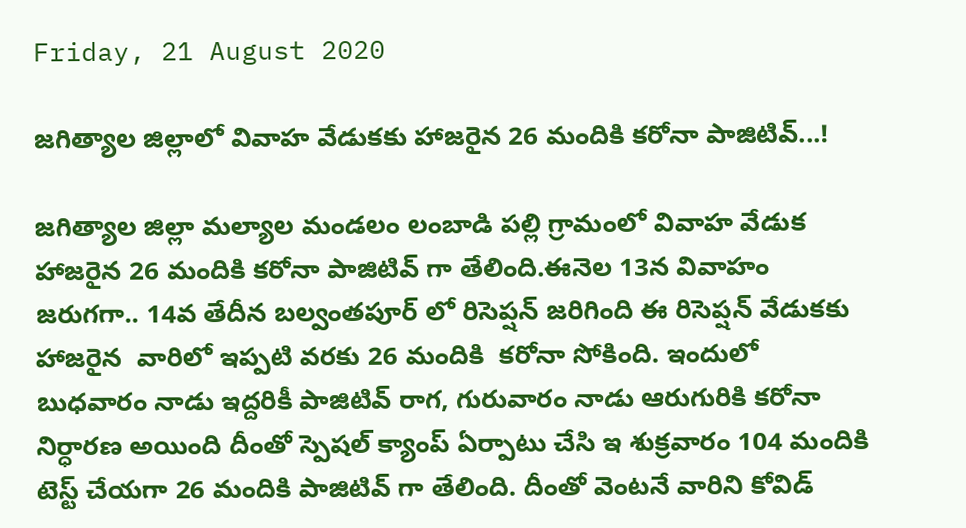Friday, 21 August 2020

జగిత్యాల జిల్లాలో వివాహ వేడుకకు హాజరైన 26 మందికి కరోనా పాజిటివ్...!

జగిత్యాల జిల్లా మల్యాల మండలం లంబాడి పల్లి గ్రామంలో వివాహ వేడుక హాజరైన 26 మందికి కరోనా పాజిటివ్ గా తేలింది.ఈనెల 13న వివాహం జరుగగా.. 14వ తేదీన బల్వంతపూర్ లో రిసెప్షన్ జరిగింది ఈ రిసెప్షన్ వేడుకకు హాజరైన  వారిలో ఇప్పటి వరకు 26 మందికి  కరోనా సోకింది. ఇందులో బుధవారం నాడు ఇద్దరికీ పాజిటివ్ రాగ, గురువారం నాడు ఆరుగురికి కరోనా నిర్ధారణ అయింది దీంతో స్పెషల్ క్యాంప్ ఏర్పాటు చేసి ఇ శుక్రవారం 104 మందికి టెస్ట్ చేయగా 26 మందికి పాజిటివ్ గా తేలింది. దీంతో వెంటనే వారిని కోవిడ్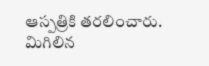ఆస్పత్రికి తరలించారు. మిగిలిన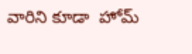వారిని కూడా  హోమ్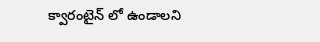క్వారంటైన్ లో ఉండాలని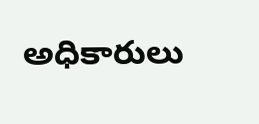అధికారులు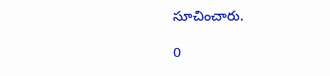సూచించారు.

0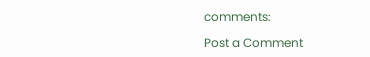comments:

Post a Comment